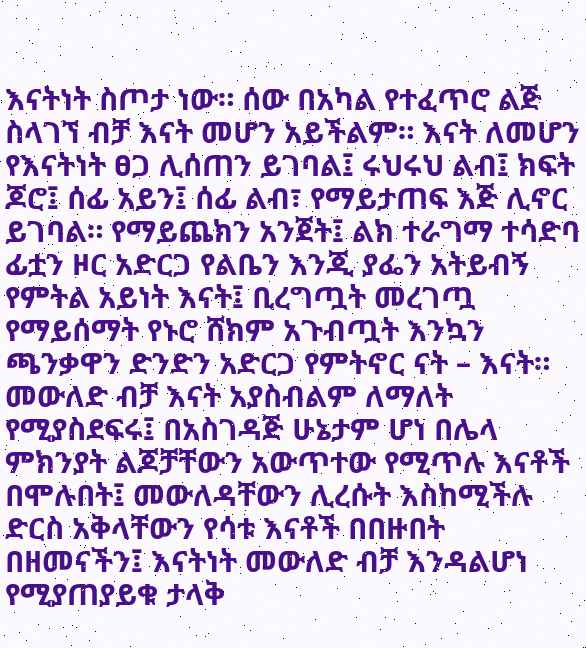እናትነት ስጦታ ነው። ሰው በአካል የተፈጥሮ ልጅ ስላገኘ ብቻ እናት መሆን አይችልም። እናት ለመሆን የእናትነት ፀጋ ሊሰጠን ይገባል፤ ሩህሩህ ልብ፤ ክፍት ጆሮ፤ ሰፊ አይን፤ ሰፊ ልብ፣ የማይታጠፍ እጅ ሊኖር ይገባል። የማይጨክን አንጀት፤ ልክ ተራግማ ተሳድባ ፊቷን ዞር አድርጋ የልቤን እንጂ ያፌን አትይብኝ የምትል አይነት እናት፤ ቢረግጧት መረገጧ የማይሰማት የኑሮ ሸክም አጉብጧት እንኳን ጫንቃዋን ድንድን አድርጋ የምትኖር ናት – እናት።
መውለድ ብቻ እናት አያስብልም ለማለት የሚያስደፍሩ፤ በአስገዳጅ ሁኔታም ሆነ በሌላ ምክንያት ልጆቻቸውን አውጥተው የሚጥሉ እናቶች በሞሉበት፤ መውለዳቸውን ሊረሱት እስከሚችሉ ድርስ አቅላቸውን የሳቱ እናቶች በበዙበት በዘመናችን፤ እናትነት መውለድ ብቻ እንዳልሆነ የሚያጠያይቁ ታላቅ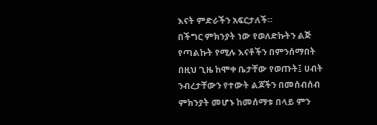እናት ምድራችን አፍርታለች።
በችግር ምክንያት ነው የወለድኩትን ልጅ የጣልኩት የሚሉ እናቶችን በምንሰማበት በዚህ ጊዜ ከሞቀ ቤታቸው የወጡት፤ ሀብት ንብረታቸውን የተውት ልጆችን በመሰብሰብ ምክንያት መሆኑ ከመሰማቱ በላይ ምን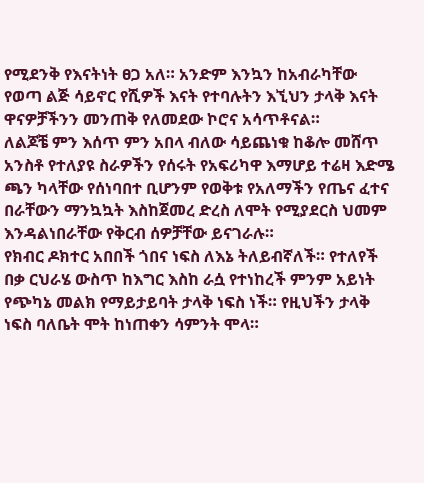የሚደንቅ የእናትነት ፀጋ አለ። አንድም እንኳን ከአብራካቸው የወጣ ልጅ ሳይኖር የሺዎች እናት የተባሉትን እኚህን ታላቅ እናት ዋናዎቻችንን መንጠቅ የለመደው ኮሮና አሳጥቶናል።
ለልጆቼ ምን እሰጥ ምን አበላ ብለው ሳይጨነቁ ከቆሎ መሸጥ አንስቶ የተለያዩ ስራዎችን የሰሩት የአፍሪካዋ እማሆይ ተሬዛ እድሜ ጫን ካላቸው የሰነባበተ ቢሆንም የወቅቱ የአለማችን የጤና ፈተና በራቸውን ማንኳኳት እስከጀመረ ድረስ ለሞት የሚያደርስ ህመም እንዳልነበራቸው የቅርብ ሰዎቻቸው ይናገራሉ።
የክብር ዶክተር አበበች ጎበና ነፍስ ለእኔ ትለይብኛለች። የተለየች በቃ ርህራሄ ውስጥ ከእግር እስከ ራሷ የተነከረች ምንም አይነት የጭካኔ መልክ የማይታይባት ታላቅ ነፍስ ነች። የዚህችን ታላቅ ነፍስ ባለቤት ሞት ከነጠቀን ሳምንት ሞላ።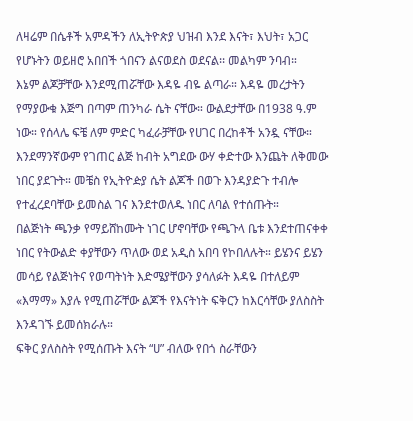ለዛሬም በሴቶች አምዳችን ለኢትዮጵያ ህዝብ እንደ እናት፣ እህት፣ አጋር የሆኑትን ወይዘሮ አበበች ጎበናን ልናወደስ ወደናል፡፡ መልካም ንባብ።
እኔም ልጆቻቸው እንደሚጠሯቸው እዳዬ ብዬ ልጣራ። እዳዬ መረታትን የማያውቁ እጅግ በጣም ጠንካራ ሴት ናቸው። ውልደታቸው በ1938 ዓ.ም ነው። የሰላሌ ፍቼ ለም ምድር ካፈራቻቸው የሀገር በረከቶች አንዷ ናቸው። እንደማንኛውም የገጠር ልጅ ከብት አግደው ውሃ ቀድተው እንጨት ለቅመው ነበር ያደጉት። መቼስ የኢትዮዽያ ሴት ልጆች በወጉ እንዳያድጉ ተብሎ የተፈረደባቸው ይመስል ገና እንደተወለዱ ነበር ለባል የተሰጡት።
በልጅነት ጫንቃ የማይሸከሙት ነገር ሆኖባቸው የጫጉላ ቤቱ እንደተጠናቀቀ ነበር የትውልድ ቀያቸውን ጥለው ወደ አዲስ አበባ የኮበለሉት። ይሄንና ይሄን መሳይ የልጅነትና የወጣትነት እድሜያቸውን ያሳለፉት እዳዬ በተለይም «እማማ» እያሉ የሚጠሯቸው ልጆች የእናትነት ፍቅርን ከእርሳቸው ያለስስት እንዳገኙ ይመሰክራሉ።
ፍቅር ያለስስት የሚሰጡት እናት “ሀ” ብለው የበጎ ስራቸውን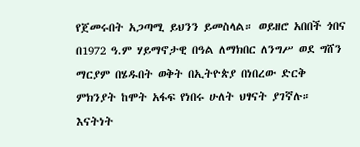የጀመሩበት አጋጣሚ ይህንን ይመስላል። ወይዘሮ አበበች ጎበና በ1972 ዓ.ም ሃይማኖታዊ በዓል ለማክበር ለንግሥ ወደ ግሸን ማርያም በሄዱበት ወቅት በኢትዮጵያ በነበረው ድርቅ ምክንያት ከሞት አፋፍ የነበሩ ሁለት ህፃናት ያገኛሉ። እናትነት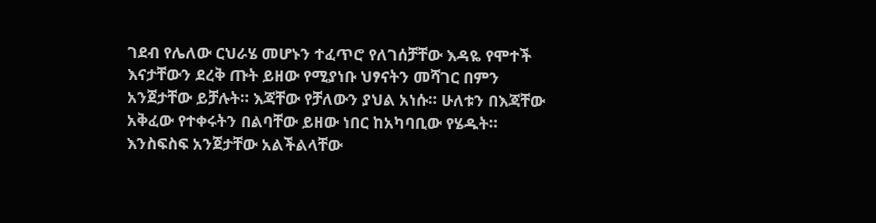ገደብ የሌለው ርህራሄ መሆኑን ተፈጥሮ የለገሰቻቸው እዳዬ የሞተች እናታቸውን ደረቅ ጡት ይዘው የሚያነቡ ህፃናትን መሻገር በምን አንጀታቸው ይቻሉት። እጃቸው የቻለውን ያህል አነሱ። ሁለቱን በእጃቸው አቅፈው የተቀሩትን በልባቸው ይዘው ነበር ከአካባቢው የሄዱት።
እንስፍስፍ አንጀታቸው አልችልላቸው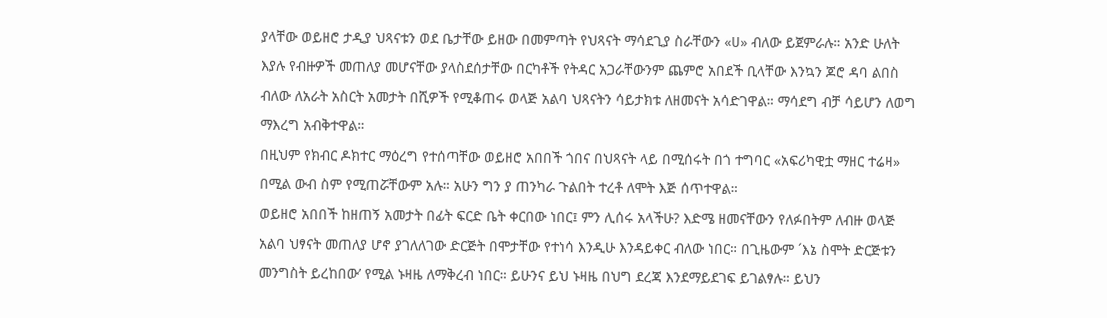ያላቸው ወይዘሮ ታዲያ ህጻናቱን ወደ ቤታቸው ይዘው በመምጣት የህጻናት ማሳደጊያ ስራቸውን «ሀ» ብለው ይጀምራሉ። አንድ ሁለት እያሉ የብዙዎች መጠለያ መሆናቸው ያላስደሰታቸው በርካቶች የትዳር አጋራቸውንም ጨምሮ አበደች ቢላቸው እንኳን ጆሮ ዳባ ልበስ ብለው ለአራት አስርት አመታት በሺዎች የሚቆጠሩ ወላጅ አልባ ህጻናትን ሳይታክቱ ለዘመናት አሳድገዋል። ማሳደግ ብቻ ሳይሆን ለወግ ማእረግ አብቅተዋል።
በዚህም የክብር ዶክተር ማዕረግ የተሰጣቸው ወይዘሮ አበበች ጎበና በህጻናት ላይ በሚሰሩት በጎ ተግባር «አፍሪካዊቷ ማዘር ተሬዛ» በሚል ውብ ስም የሚጠሯቸውም አሉ። አሁን ግን ያ ጠንካራ ጉልበት ተረቶ ለሞት እጅ ሰጥተዋል።
ወይዘሮ አበበች ከዘጠኝ አመታት በፊት ፍርድ ቤት ቀርበው ነበር፤ ምን ሊሰሩ አላችሁ? እድሜ ዘመናቸውን የለፉበትም ለብዙ ወላጅ አልባ ህፃናት መጠለያ ሆኖ ያገለለገው ድርጅት በሞታቸው የተነሳ እንዲሁ እንዳይቀር ብለው ነበር። በጊዜውም ´እኔ ስሞት ድርጅቱን መንግስት ይረከበው’ የሚል ኑዛዜ ለማቅረብ ነበር። ይሁንና ይህ ኑዛዜ በህግ ደረጃ እንደማይደገፍ ይገልፃሉ። ይህን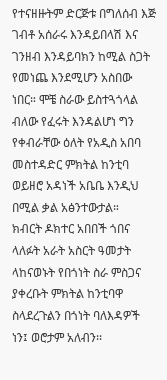የተናዘዙትም ድርጅቱ በግለሰብ እጅ ገብቶ አሰራሩ እንዳይበላሽ እና ገንዘብ እንዳይባክን ከሚል ስጋት የመነጨ እንደሚሆን አስበው ነበር። ሞቼ ስራው ይስተጓጎላል ብለው የፈሩት እንዳልሆነ ግን የቀብራቸው ዕለት የአዲስ አበባ መስተዳድር ምክትል ከንቲባ ወይዘሮ አዳነች አቤቤ እንዲህ በሚል ቃል አፅንተውታል።
ክብርት ዶክተር አበበች ጎበና ላለፉት አራት አስርት ዓመታት ላከናወኑት የበጎነት ስራ ምስጋና ያቀረቡት ምክትል ከንቲባዋ ስላደረጉልን በጎነት ባለእዳዎች ነን፤ ወሮታም አለብን፡፡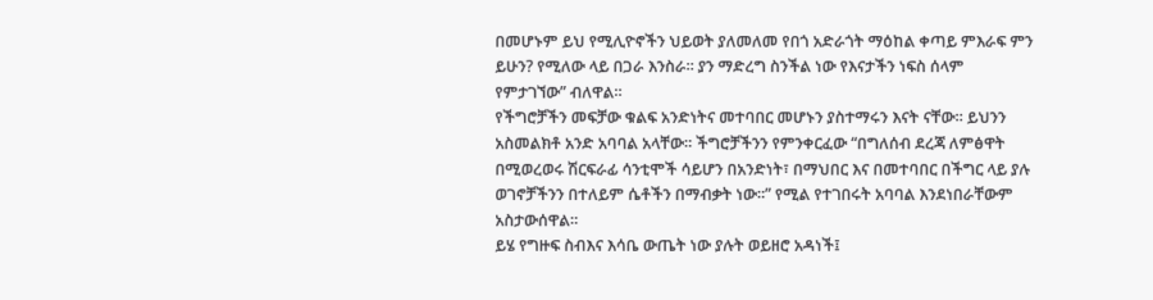በመሆኑም ይህ የሚሊዮኖችን ህይወት ያለመለመ የበጎ አድራጎት ማዕከል ቀጣይ ምእራፍ ምን ይሁን? የሚለው ላይ በጋራ እንስራ፡፡ ያን ማድረግ ስንችል ነው የእናታችን ነፍስ ሰላም የምታገኘው” ብለዋል።
የችግሮቻችን መፍቻው ቁልፍ አንድነትና መተባበር መሆኑን ያስተማሩን እናት ናቸው፡፡ ይህንን አስመልክቶ አንድ አባባል አላቸው፡፡ ችግሮቻችንን የምንቀርፈው “በግለሰብ ደረጃ ለምፅዋት በሚወረወሩ ሽርፍራፊ ሳንቲሞች ሳይሆን በአንድነት፣ በማህበር እና በመተባበር በችግር ላይ ያሉ ወገኖቻችንን በተለይም ሴቶችን በማብቃት ነው፡፡” የሚል የተገበሩት አባባል እንደነበራቸውም አስታውሰዋል፡፡
ይሄ የግዙፍ ስብእና እሳቤ ውጤት ነው ያሉት ወይዘሮ አዳነች፤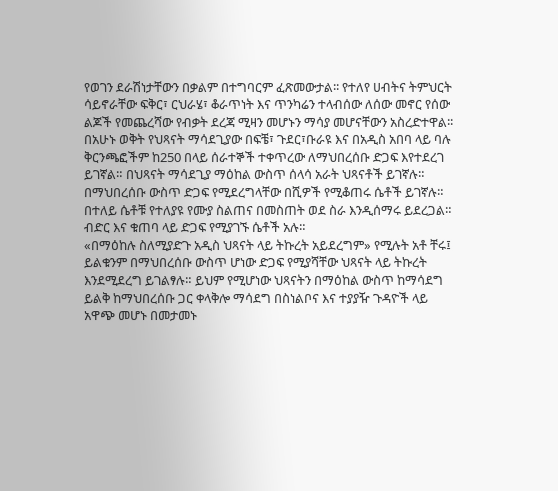የወገን ደራሽነታቸውን በቃልም በተግባርም ፈጽመውታል፡፡ የተለየ ሀብትና ትምህርት ሳይኖራቸው ፍቅር፣ ርህራሄ፣ ቆራጥነት እና ጥንካሬን ተላብሰው ለሰው መኖር የሰው ልጆች የመጨረሻው የብቃት ደረጃ ሚዛን መሆኑን ማሳያ መሆናቸውን አስረድተዋል፡፡
በአሁኑ ወቅት የህጻናት ማሳደጊያው በፍቼ፣ ጉደር፣ቡራዩ እና በአዲስ አበባ ላይ ባሉ ቅርንጫፎችም ከ250 በላይ ሰራተኞች ተቀጥረው ለማህበረሰቡ ድጋፍ እየተደረገ ይገኛል። በህጻናት ማሳደጊያ ማዕከል ውስጥ ሰላሳ አራት ህጻናቶች ይገኛሉ። በማህበረሰቡ ውስጥ ድጋፍ የሚደረግላቸው በሺዎች የሚቆጠሩ ሴቶች ይገኛሉ። በተለይ ሴቶቹ የተለያዩ የሙያ ስልጠና በመስጠት ወደ ስራ እንዲሰማሩ ይደረጋል። ብድር እና ቁጠባ ላይ ድጋፍ የሚያገኙ ሴቶች አሉ።
«በማዕከሉ ስለሚያድጉ አዲስ ህጻናት ላይ ትኩረት አይደረግም» የሚሉት አቶ ቸሩ፤ ይልቁንም በማህበረሰቡ ውስጥ ሆነው ድጋፍ የሚያሻቸው ህጻናት ላይ ትኩረት እንደሚደረግ ይገልፃሉ። ይህም የሚሆነው ህጻናትን በማዕከል ውስጥ ከማሳደግ ይልቅ ከማህበረሰቡ ጋር ቀላቅሎ ማሳደግ በስነልቦና እና ተያያዥ ጉዳዮች ላይ አዋጭ መሆኑ በመታመኑ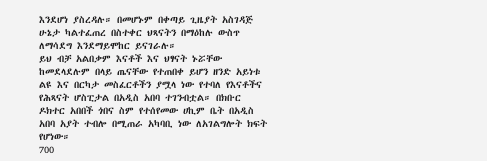እንደሆነ ያስረዳሉ። በመሆኑም በቀጣይ ጊዜያት አስገዳጅ ሁኔታ ካልተፈጠረ በስተቀር ህጻናትን በማዕከሉ ውስጥ ለማሳደግ እንደማይሞከር ይናገራሉ።
ይህ ብቻ አልበቃም እናቶች እና ህፃናት ኑሯቸው ከመደላደሉም በላይ ጤናቸው የተጠበቀ ይሆን ዘንድ አይነቱ ልዩ እና በርካታ መስፈርቶችን ያሟላ ነው የተባለ የእናቶችና የሕጻናት ሆስፒታል በአዲስ አበባ ተገንብቷል። በክቡር ዶክተር አበበች ጎበና ስም የተሰየመው ሀኪም ቤት በአዲስ አበባ አያት ተብሎ በሚጠራ አካባቢ ነው ለአገልግሎት ክፍት የሆነው።
700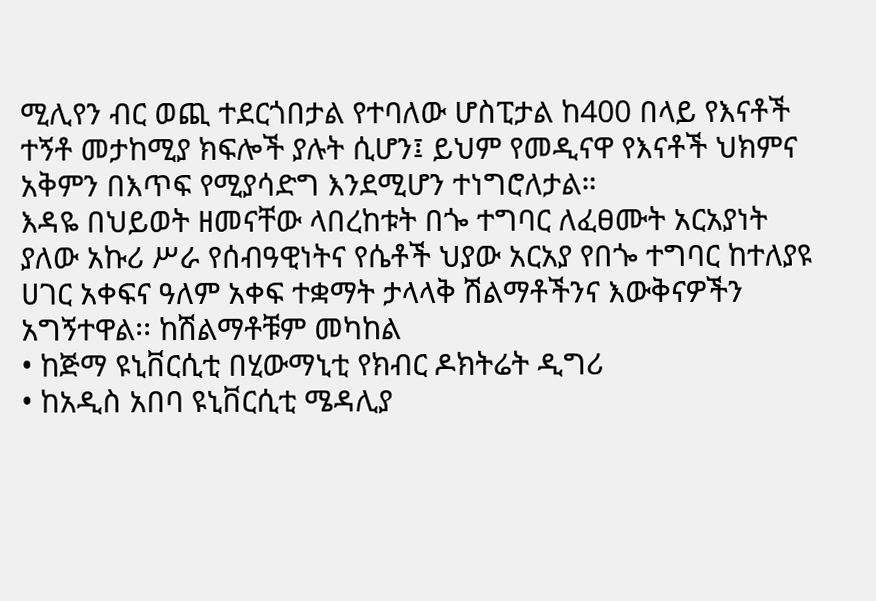ሚሊየን ብር ወጪ ተደርጎበታል የተባለው ሆስፒታል ከ400 በላይ የእናቶች ተኝቶ መታከሚያ ክፍሎች ያሉት ሲሆን፤ ይህም የመዲናዋ የእናቶች ህክምና አቅምን በእጥፍ የሚያሳድግ እንደሚሆን ተነግሮለታል።
እዳዬ በህይወት ዘመናቸው ላበረከቱት በጐ ተግባር ለፈፀሙት አርአያነት ያለው አኩሪ ሥራ የሰብዓዊነትና የሴቶች ህያው አርአያ የበጐ ተግባር ከተለያዩ ሀገር አቀፍና ዓለም አቀፍ ተቋማት ታላላቅ ሽልማቶችንና እውቅናዎችን አግኝተዋል፡፡ ከሽልማቶቹም መካከል
• ከጅማ ዩኒቨርሲቲ በሂውማኒቲ የክብር ዶክትሬት ዲግሪ
• ከአዲስ አበባ ዩኒቨርሲቲ ሜዳሊያ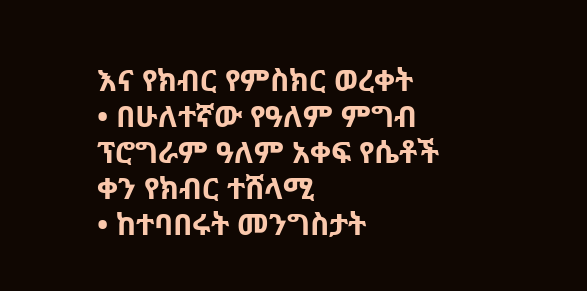እና የክብር የምስክር ወረቀት
• በሁለተኛው የዓለም ምግብ ፕሮግራም ዓለም አቀፍ የሴቶች ቀን የክብር ተሸላሚ
• ከተባበሩት መንግስታት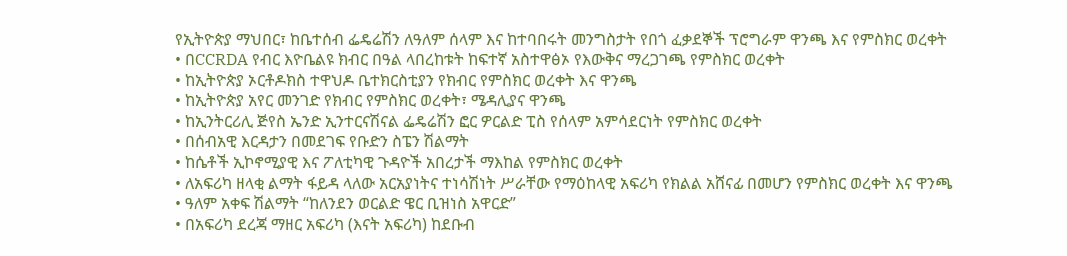የኢትዮጵያ ማህበር፣ ከቤተሰብ ፌዴሬሽን ለዓለም ሰላም እና ከተባበሩት መንግስታት የበጎ ፈቃደኞች ፕሮግራም ዋንጫ እና የምስክር ወረቀት
• በCCRDA የብር እዮቤልዩ ክብር በዓል ላበረከቱት ከፍተኛ አስተዋፅኦ የእውቅና ማረጋገጫ የምስክር ወረቀት
• ከኢትዮጵያ ኦርቶዶክስ ተዋህዶ ቤተክርስቲያን የክብር የምስክር ወረቀት እና ዋንጫ
• ከኢትዮጵያ አየር መንገድ የክብር የምስክር ወረቀት፣ ሜዳሊያና ዋንጫ
• ከኢንትርሪሊ ጅየስ ኤንድ ኢንተርናሽናል ፌዴሬሽን ፎር ዎርልድ ፒስ የሰላም አምሳደርነት የምስክር ወረቀት
• በሰብአዊ እርዳታን በመደገፍ የቡድን ስፔን ሽልማት
• ከሴቶች ኢኮኖሚያዊ እና ፖለቲካዊ ጉዳዮች አበረታች ማእከል የምስክር ወረቀት
• ለአፍሪካ ዘላቂ ልማት ፋይዳ ላለው አርአያነትና ተነሳሽነት ሥራቸው የማዕከላዊ አፍሪካ የክልል አሸናፊ በመሆን የምስክር ወረቀት እና ዋንጫ
• ዓለም አቀፍ ሽልማት “ከለንደን ወርልድ ዌር ቢዝነስ አዋርድ”
• በአፍሪካ ደረጃ ማዘር አፍሪካ (እናት አፍሪካ) ከደቡብ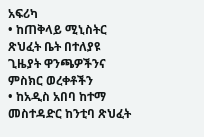አፍሪካ
• ከጠቅላይ ሚኒስትር ጽህፈት ቤት በተለያዩ ጊዜያት ዋንጫዎችንና ምስክር ወረቀቶችን
• ከአዲስ አበባ ከተማ መስተዳድር ከንቲባ ጽህፈት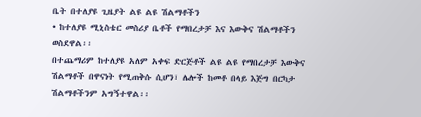ቤት በተለያዩ ጊዜያት ልዩ ልዩ ሽልማቶችን
• ከተለያዩ ሚኒስቴር መስሪያ ቤቶች የማበረታቻ እና እውቅና ሽልማቶችን ወስደዋል፡፡
በተጨማሪም ከተለያዩ አለም አቀፍ ድርጅቶች ልዩ ልዩ የማበረታቻ እውቅና ሽልማቶች በዋናነት የሚጠቅሱ ሲሆን፣ ሌሎች ከመቶ በላይ እጅግ በርካታ ሽልማቶችንም አግኝተዋል፡፡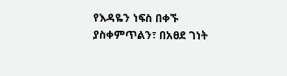የእዳዬን ነፍስ በቀኙ ያስቀምጥልን፣ በአፀደ ገነት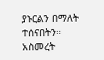ያኑርልን በማለት ተሰናበትን።
አስመረት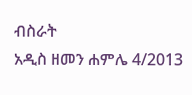ብስራት
አዲስ ዘመን ሐምሌ 4/2013